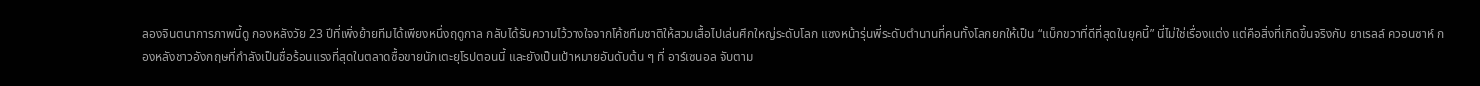ลองจินตนาการภาพนี้ดู กองหลังวัย 23 ปีที่เพิ่งย้ายทีมได้เพียงหนึ่งฤดูกาล กลับได้รับความไว้วางใจจากโค้ชทีมชาติให้สวมเสื้อไปเล่นศึกใหญ่ระดับโลก แซงหน้ารุ่นพี่ระดับตำนานที่คนทั้งโลกยกให้เป็น “แบ็กขวาที่ดีที่สุดในยุคนี้” นี่ไม่ใช่เรื่องแต่ง แต่คือสิ่งที่เกิดขึ้นจริงกับ ยาเรลล์ ควอนซาห์ กองหลังชาวอังกฤษที่กำลังเป็นชื่อร้อนแรงที่สุดในตลาดซื้อขายนักเตะยุโรปตอนนี้ และยังเป็นเป้าหมายอันดับต้น ๆ ที่ อาร์เซนอล จับตาม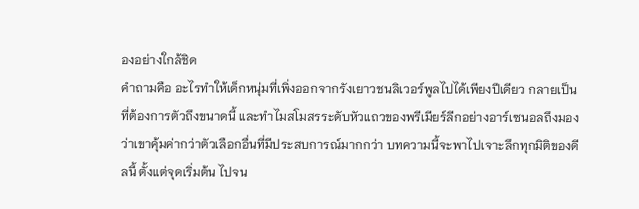องอย่างใกล้ชิด
คำถามคือ อะไรทำให้เด็กหนุ่มที่เพิ่งออกจากรังเยาวชนลิเวอร์พูลไปได้เพียงปีเดียว กลายเป็นที่ต้องการตัวถึงขนาดนี้ และทำไมสโมสรระดับหัวแถวของพรีเมียร์ลีกอย่างอาร์เซนอลถึงมองว่าเขาคุ้มค่ากว่าตัวเลือกอื่นที่มีประสบการณ์มากกว่า บทความนี้จะพาไปเจาะลึกทุกมิติของดีลนี้ ตั้งแต่จุดเริ่มต้น ไปจน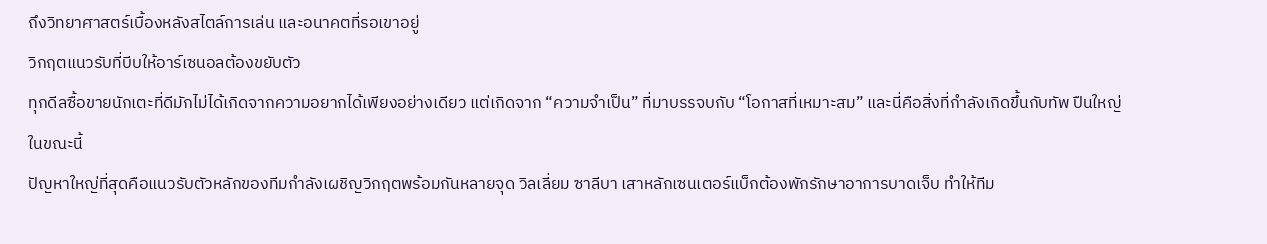ถึงวิทยาศาสตร์เบื้องหลังสไตล์การเล่น และอนาคตที่รอเขาอยู่
วิกฤตแนวรับที่บีบให้อาร์เซนอลต้องขยับตัว
ทุกดีลซื้อขายนักเตะที่ดีมักไม่ได้เกิดจากความอยากได้เพียงอย่างเดียว แต่เกิดจาก “ความจำเป็น” ที่มาบรรจบกับ “โอกาสที่เหมาะสม” และนี่คือสิ่งที่กำลังเกิดขึ้นกับทัพ ปืนใหญ่ ในขณะนี้
ปัญหาใหญ่ที่สุดคือแนวรับตัวหลักของทีมกำลังเผชิญวิกฤตพร้อมกันหลายจุด วิลเลี่ยม ซาลีบา เสาหลักเซนเตอร์แบ็กต้องพักรักษาอาการบาดเจ็บ ทำให้ทีม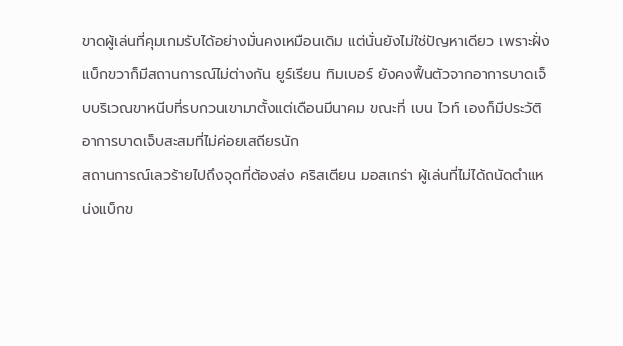ขาดผู้เล่นที่คุมเกมรับได้อย่างมั่นคงเหมือนเดิม แต่นั่นยังไม่ใช่ปัญหาเดียว เพราะฝั่งแบ็กขวาก็มีสถานการณ์ไม่ต่างกัน ยูร์เรียน ทิมเบอร์ ยังคงฟื้นตัวจากอาการบาดเจ็บบริเวณขาหนีบที่รบกวนเขามาตั้งแต่เดือนมีนาคม ขณะที่ เบน ไวท์ เองก็มีประวัติอาการบาดเจ็บสะสมที่ไม่ค่อยเสถียรนัก
สถานการณ์เลวร้ายไปถึงจุดที่ต้องส่ง คริสเตียน มอสเกร่า ผู้เล่นที่ไม่ได้ถนัดตำแหน่งแบ็กข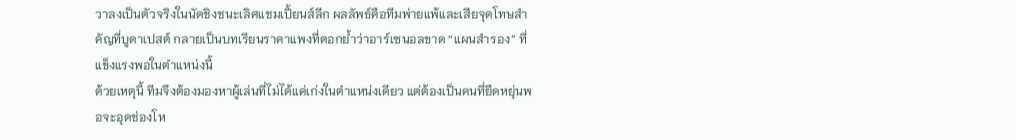วาลงเป็นตัวจริงในนัดชิงชนะเลิศแชมเปี้ยนส์ลีก ผลลัพธ์คือทีมพ่ายแพ้และเสียจุดโทษสำคัญที่บูดาเปสต์ กลายเป็นบทเรียนราคาแพงที่ตอกย้ำว่าอาร์เซนอลขาด “แผนสำรอง” ที่แข็งแรงพอในตำแหน่งนี้
ด้วยเหตุนี้ ทีมจึงต้องมองหาผู้เล่นที่ไม่ได้แค่เก่งในตำแหน่งเดียว แต่ต้องเป็นคนที่ยืดหยุ่นพอจะอุดช่องโห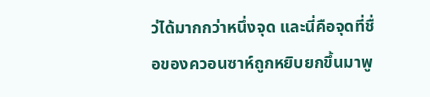ว่ได้มากกว่าหนึ่งจุด และนี่คือจุดที่ชื่อของควอนซาห์ถูกหยิบยกขึ้นมาพู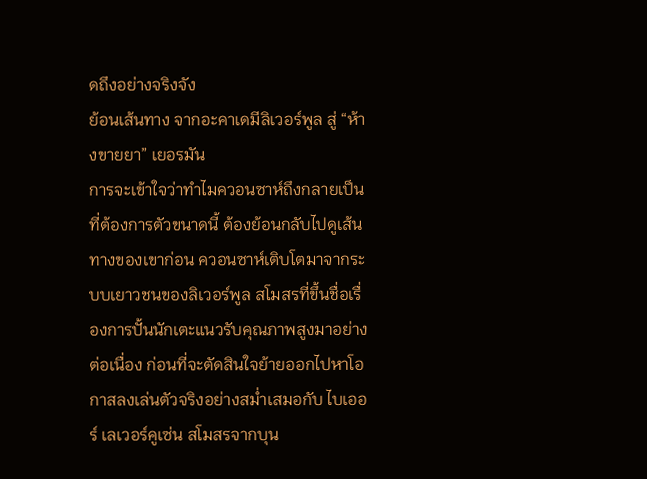ดถึงอย่างจริงจัง
ย้อนเส้นทาง จากอะคาเดมีลิเวอร์พูล สู่ “ห้างขายยา” เยอรมัน
การจะเข้าใจว่าทำไมควอนซาห์ถึงกลายเป็นที่ต้องการตัวขนาดนี้ ต้องย้อนกลับไปดูเส้นทางของเขาก่อน ควอนซาห์เติบโตมาจากระบบเยาวชนของลิเวอร์พูล สโมสรที่ขึ้นชื่อเรื่องการปั้นนักเตะแนวรับคุณภาพสูงมาอย่างต่อเนื่อง ก่อนที่จะตัดสินใจย้ายออกไปหาโอกาสลงเล่นตัวจริงอย่างสม่ำเสมอกับ ไบเออร์ เลเวอร์คูเซ่น สโมสรจากบุน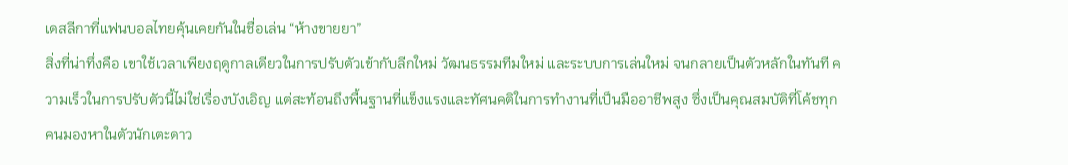เดสลีกาที่แฟนบอลไทยคุ้นเคยกันในชื่อเล่น “ห้างขายยา”
สิ่งที่น่าทึ่งคือ เขาใช้เวลาเพียงฤดูกาลเดียวในการปรับตัวเข้ากับลีกใหม่ วัฒนธรรมทีมใหม่ และระบบการเล่นใหม่ จนกลายเป็นตัวหลักในทันที ความเร็วในการปรับตัวนี้ไม่ใช่เรื่องบังเอิญ แต่สะท้อนถึงพื้นฐานที่แข็งแรงและทัศนคติในการทำงานที่เป็นมืออาชีพสูง ซึ่งเป็นคุณสมบัติที่โค้ชทุกคนมองหาในตัวนักเตะดาว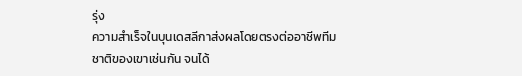รุ่ง
ความสำเร็จในบุนเดสลีกาส่งผลโดยตรงต่ออาชีพทีมชาติของเขาเช่นกัน จนได้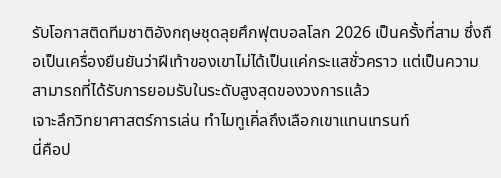รับโอกาสติดทีมชาติอังกฤษชุดลุยศึกฟุตบอลโลก 2026 เป็นครั้งที่สาม ซึ่งถือเป็นเครื่องยืนยันว่าฝีเท้าของเขาไม่ได้เป็นแค่กระแสชั่วคราว แต่เป็นความสามารถที่ได้รับการยอมรับในระดับสูงสุดของวงการแล้ว
เจาะลึกวิทยาศาสตร์การเล่น ทำไมทูเคิ่ลถึงเลือกเขาแทนเทรนท์
นี่คือป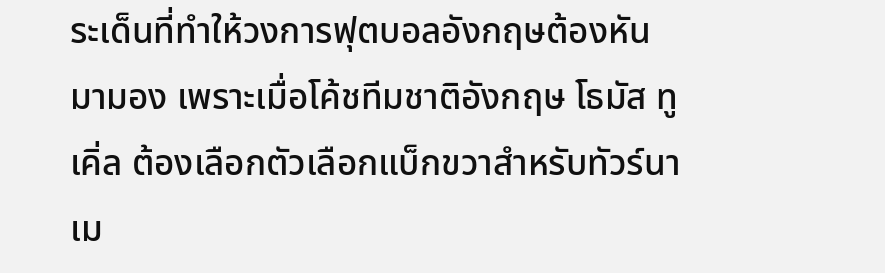ระเด็นที่ทำให้วงการฟุตบอลอังกฤษต้องหันมามอง เพราะเมื่อโค้ชทีมชาติอังกฤษ โธมัส ทูเคิ่ล ต้องเลือกตัวเลือกแบ็กขวาสำหรับทัวร์นาเม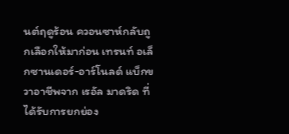นต์ฤดูร้อน ควอนซาห์กลับถูกเลือกให้มาก่อน เทรนท์ อเล็กซานเดอร์-อาร์โนลด์ แบ็กขวาอาชีพจาก เรอัล มาดริด ที่ได้รับการยกย่อง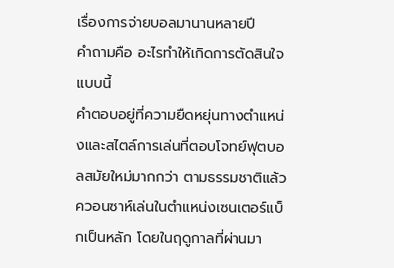เรื่องการจ่ายบอลมานานหลายปี
คำถามคือ อะไรทำให้เกิดการตัดสินใจแบบนี้
คำตอบอยู่ที่ความยืดหยุ่นทางตำแหน่งและสไตล์การเล่นที่ตอบโจทย์ฟุตบอลสมัยใหม่มากกว่า ตามธรรมชาติแล้วควอนซาห์เล่นในตำแหน่งเซนเตอร์แบ็กเป็นหลัก โดยในฤดูกาลที่ผ่านมา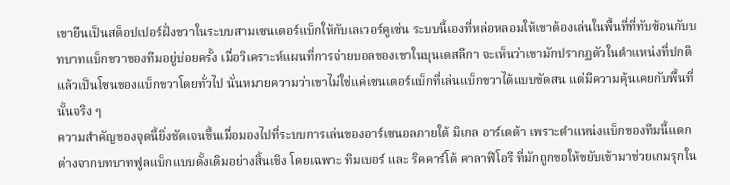เขายืนเป็นสต็อปเปอร์ฝั่งขวาในระบบสามเซนเตอร์แบ็กให้กับเลเวอร์คูเซ่น ระบบนี้เองที่หล่อหลอมให้เขาต้องเล่นในพื้นที่ที่ทับซ้อนกับบทบาทแบ็กขวาของทีมอยู่บ่อยครั้ง เมื่อวิเคราะห์แผนที่การจ่ายบอลของเขาในบุนเดสลีกา จะเห็นว่าเขามักปรากฏตัวในตำแหน่งที่ปกติแล้วเป็นโซนของแบ็กขวาโดยทั่วไป นั่นหมายความว่าเขาไม่ใช่แค่เซนเตอร์แบ็กที่เล่นแบ็กขวาได้แบบขัดสน แต่มีความคุ้นเคยกับพื้นที่นั้นจริง ๆ
ความสำคัญของจุดนี้ยิ่งชัดเจนขึ้นเมื่อมองไปที่ระบบการเล่นของอาร์เซนอลภายใต้ มิเกล อาร์เตต้า เพราะตำแหน่งแบ็กของทีมนี้แตกต่างจากบทบาทฟูลแบ็กแบบดั้งเดิมอย่างสิ้นเชิง โดยเฉพาะ ทิมเบอร์ และ ริคคาร์โด้ คาลาฟิโอรี ที่มักถูกขอให้ขยับเข้ามาช่วยเกมรุกใน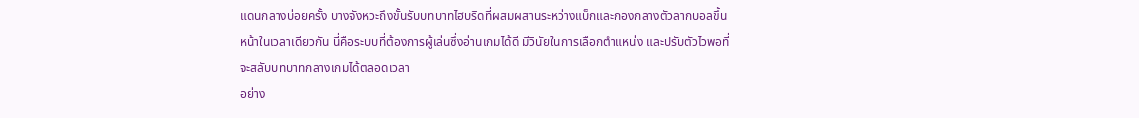แดนกลางบ่อยครั้ง บางจังหวะถึงขั้นรับบทบาทไฮบริดที่ผสมผสานระหว่างแบ็กและกองกลางตัวลากบอลขึ้นหน้าในเวลาเดียวกัน นี่คือระบบที่ต้องการผู้เล่นซึ่งอ่านเกมได้ดี มีวินัยในการเลือกตำแหน่ง และปรับตัวไวพอที่จะสลับบทบาทกลางเกมได้ตลอดเวลา
อย่าง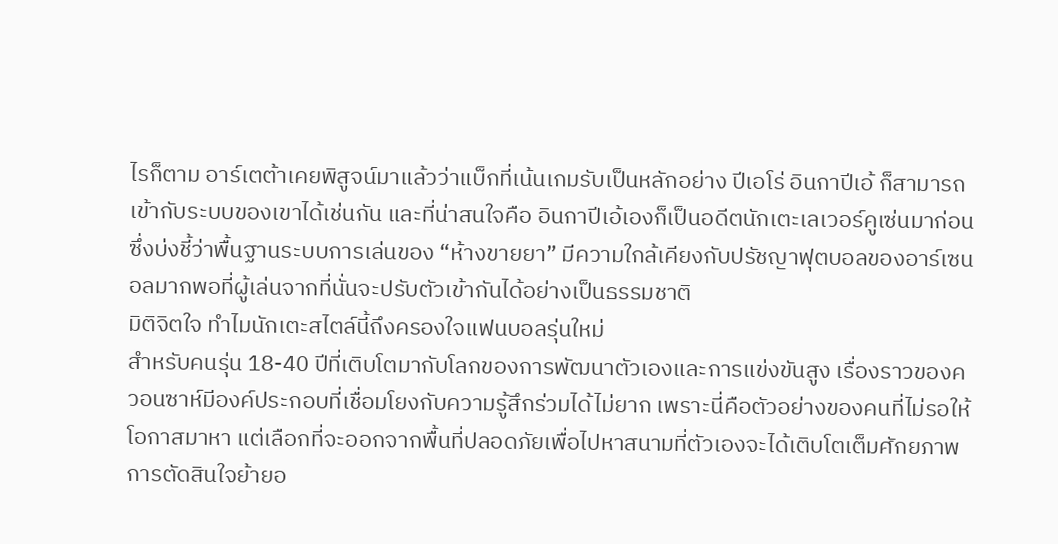ไรก็ตาม อาร์เตต้าเคยพิสูจน์มาแล้วว่าแบ็กที่เน้นเกมรับเป็นหลักอย่าง ปีเอโร่ อินกาปีเอ้ ก็สามารถเข้ากับระบบของเขาได้เช่นกัน และที่น่าสนใจคือ อินกาปีเอ้เองก็เป็นอดีตนักเตะเลเวอร์คูเซ่นมาก่อน ซึ่งบ่งชี้ว่าพื้นฐานระบบการเล่นของ “ห้างขายยา” มีความใกล้เคียงกับปรัชญาฟุตบอลของอาร์เซนอลมากพอที่ผู้เล่นจากที่นั่นจะปรับตัวเข้ากันได้อย่างเป็นธรรมชาติ
มิติจิตใจ ทำไมนักเตะสไตล์นี้ถึงครองใจแฟนบอลรุ่นใหม่
สำหรับคนรุ่น 18-40 ปีที่เติบโตมากับโลกของการพัฒนาตัวเองและการแข่งขันสูง เรื่องราวของควอนซาห์มีองค์ประกอบที่เชื่อมโยงกับความรู้สึกร่วมได้ไม่ยาก เพราะนี่คือตัวอย่างของคนที่ไม่รอให้โอกาสมาหา แต่เลือกที่จะออกจากพื้นที่ปลอดภัยเพื่อไปหาสนามที่ตัวเองจะได้เติบโตเต็มศักยภาพ
การตัดสินใจย้ายอ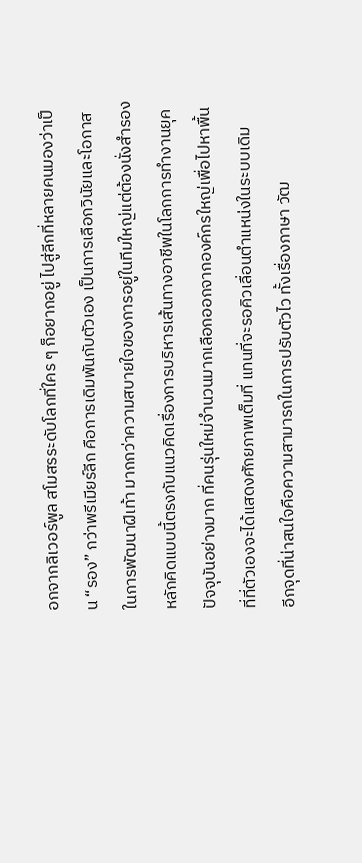อกจากลิเวอร์พูล สโมสรระดับโลกที่ใคร ๆ ก็อยากอยู่ ไปสู่ลีกที่หลายคนมองว่าเป็น “รอง” กว่าพรีเมียร์ลีก คือการเดิมพันกับตัวเอง เป็นการเลือกวินัยและโอกาสในการพัฒนาฝีเท้า มากกว่าความสบายใจของการอยู่ในทีมใหญ่แต่ต้องนั่งสำรอง หลักคิดแบบนี้ตรงกับแนวคิดเรื่องการบริหารเส้นทางอาชีพในโลกการทำงานยุคปัจจุบันอย่างมาก ที่คนรุ่นใหม่จำนวนมากเลือกออกจากองค์กรใหญ่เพื่อไปหาพื้นที่ที่ตัวเองจะได้แสดงศักยภาพเต็มที่ แทนที่จะรอคิวเลื่อนตำแหน่งในระบบเดิม
อีกจุดที่น่าสนใจคือความสามารถในการปรับตัวไว ทั้งเรื่องภาษา วัฒ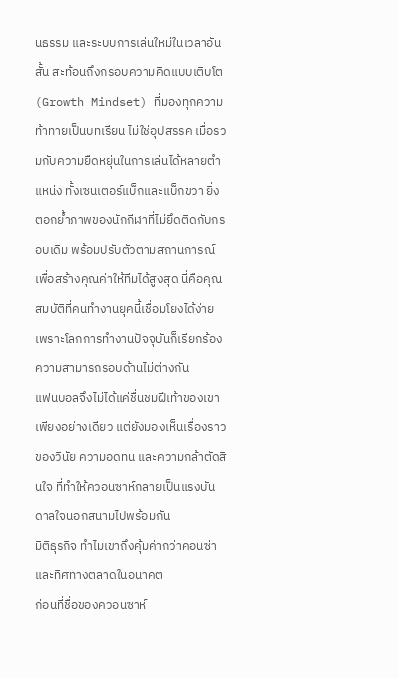นธรรม และระบบการเล่นใหม่ในเวลาอันสั้น สะท้อนถึงกรอบความคิดแบบเติบโต (Growth Mindset) ที่มองทุกความท้าทายเป็นบทเรียน ไม่ใช่อุปสรรค เมื่อรวมกับความยืดหยุ่นในการเล่นได้หลายตำแหน่ง ทั้งเซนเตอร์แบ็กและแบ็กขวา ยิ่งตอกย้ำภาพของนักกีฬาที่ไม่ยึดติดกับกรอบเดิม พร้อมปรับตัวตามสถานการณ์เพื่อสร้างคุณค่าให้ทีมได้สูงสุด นี่คือคุณสมบัติที่คนทำงานยุคนี้เชื่อมโยงได้ง่าย เพราะโลกการทำงานปัจจุบันก็เรียกร้องความสามารถรอบด้านไม่ต่างกัน
แฟนบอลจึงไม่ได้แค่ชื่นชมฝีเท้าของเขาเพียงอย่างเดียว แต่ยังมองเห็นเรื่องราวของวินัย ความอดทน และความกล้าตัดสินใจ ที่ทำให้ควอนซาห์กลายเป็นแรงบันดาลใจนอกสนามไปพร้อมกัน
มิติธุรกิจ ทำไมเขาถึงคุ้มค่ากว่าคอนซ่า และทิศทางตลาดในอนาคต
ก่อนที่ชื่อของควอนซาห์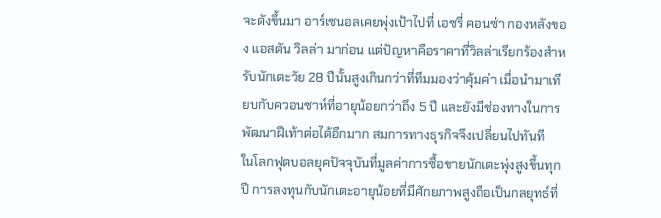จะดังขึ้นมา อาร์เซนอลเคยพุ่งเป้าไปที่ เอซรี่ คอนซ่า กองหลังของ แอสตัน วิลล่า มาก่อน แต่ปัญหาคือราคาที่วิลล่าเรียกร้องสำหรับนักเตะวัย 28 ปีนั้นสูงเกินกว่าที่ทีมมองว่าคุ้มค่า เมื่อนำมาเทียบกับควอนซาห์ที่อายุน้อยกว่าถึง 5 ปี และยังมีช่องทางในการพัฒนาฝีเท้าต่อได้อีกมาก สมการทางธุรกิจจึงเปลี่ยนไปทันที
ในโลกฟุตบอลยุคปัจจุบันที่มูลค่าการซื้อขายนักเตะพุ่งสูงขึ้นทุกปี การลงทุนกับนักเตะอายุน้อยที่มีศักยภาพสูงถือเป็นกลยุทธ์ที่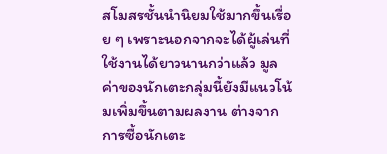สโมสรชั้นนำนิยมใช้มากขึ้นเรื่อย ๆ เพราะนอกจากจะได้ผู้เล่นที่ใช้งานได้ยาวนานกว่าแล้ว มูลค่าของนักเตะกลุ่มนี้ยังมีแนวโน้มเพิ่มขึ้นตามผลงาน ต่างจากการซื้อนักเตะ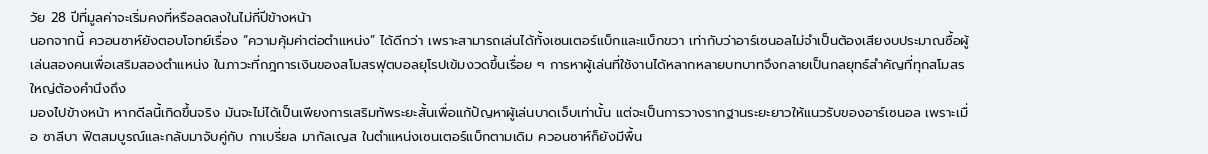วัย 28 ปีที่มูลค่าจะเริ่มคงที่หรือลดลงในไม่กี่ปีข้างหน้า
นอกจากนี้ ควอนซาห์ยังตอบโจทย์เรื่อง “ความคุ้มค่าต่อตำแหน่ง” ได้ดีกว่า เพราะสามารถเล่นได้ทั้งเซนเตอร์แบ็กและแบ็กขวา เท่ากับว่าอาร์เซนอลไม่จำเป็นต้องเสียงบประมาณซื้อผู้เล่นสองคนเพื่อเสริมสองตำแหน่ง ในภาวะที่กฎการเงินของสโมสรฟุตบอลยุโรปเข้มงวดขึ้นเรื่อย ๆ การหาผู้เล่นที่ใช้งานได้หลากหลายบทบาทจึงกลายเป็นกลยุทธ์สำคัญที่ทุกสโมสรใหญ่ต้องคำนึงถึง
มองไปข้างหน้า หากดีลนี้เกิดขึ้นจริง มันจะไม่ได้เป็นเพียงการเสริมทัพระยะสั้นเพื่อแก้ปัญหาผู้เล่นบาดเจ็บเท่านั้น แต่จะเป็นการวางรากฐานระยะยาวให้แนวรับของอาร์เซนอล เพราะเมื่อ ซาลีบา ฟิตสมบูรณ์และกลับมาจับคู่กับ กาเบรี่ยล มากัลเญส ในตำแหน่งเซนเตอร์แบ็กตามเดิม ควอนซาห์ก็ยังมีพื้น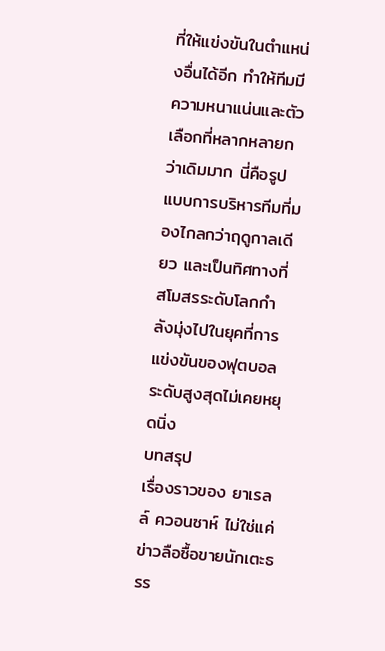ที่ให้แข่งขันในตำแหน่งอื่นได้อีก ทำให้ทีมมีความหนาแน่นและตัวเลือกที่หลากหลายกว่าเดิมมาก นี่คือรูปแบบการบริหารทีมที่มองไกลกว่าฤดูกาลเดียว และเป็นทิศทางที่สโมสรระดับโลกกำลังมุ่งไปในยุคที่การแข่งขันของฟุตบอลระดับสูงสุดไม่เคยหยุดนิ่ง
บทสรุป
เรื่องราวของ ยาเรลล์ ควอนซาห์ ไม่ใช่แค่ข่าวลือซื้อขายนักเตะธรร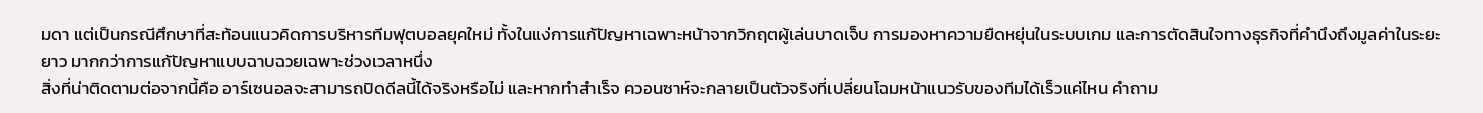มดา แต่เป็นกรณีศึกษาที่สะท้อนแนวคิดการบริหารทีมฟุตบอลยุคใหม่ ทั้งในแง่การแก้ปัญหาเฉพาะหน้าจากวิกฤตผู้เล่นบาดเจ็บ การมองหาความยืดหยุ่นในระบบเกม และการตัดสินใจทางธุรกิจที่คำนึงถึงมูลค่าในระยะยาว มากกว่าการแก้ปัญหาแบบฉาบฉวยเฉพาะช่วงเวลาหนึ่ง
สิ่งที่น่าติดตามต่อจากนี้คือ อาร์เซนอลจะสามารถปิดดีลนี้ได้จริงหรือไม่ และหากทำสำเร็จ ควอนซาห์จะกลายเป็นตัวจริงที่เปลี่ยนโฉมหน้าแนวรับของทีมได้เร็วแค่ไหน คำถาม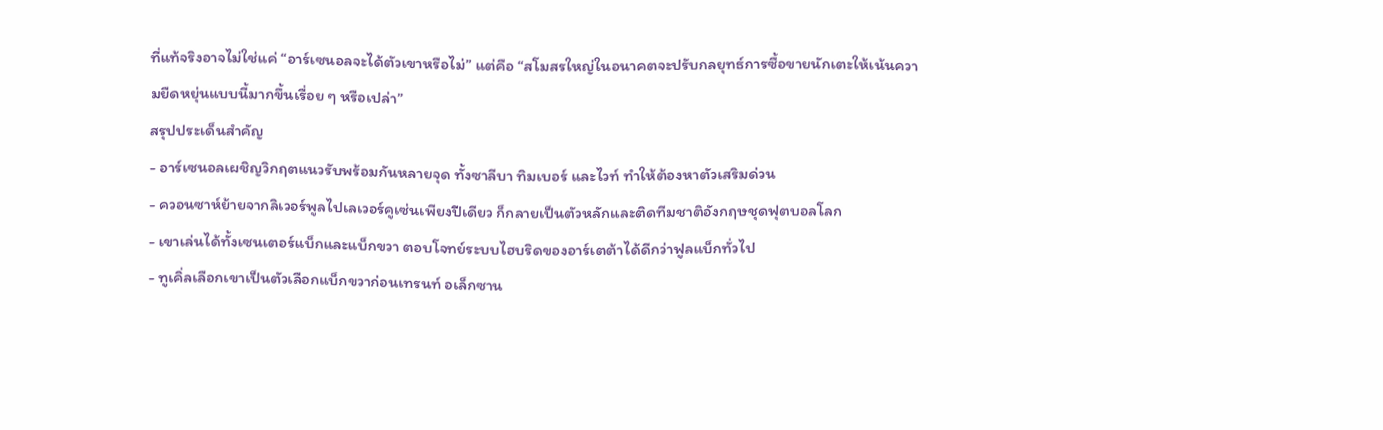ที่แท้จริงอาจไม่ใช่แค่ “อาร์เซนอลจะได้ตัวเขาหรือไม่” แต่คือ “สโมสรใหญ่ในอนาคตจะปรับกลยุทธ์การซื้อขายนักเตะให้เน้นความยืดหยุ่นแบบนี้มากขึ้นเรื่อย ๆ หรือเปล่า”
สรุปประเด็นสำคัญ
- อาร์เซนอลเผชิญวิกฤตแนวรับพร้อมกันหลายจุด ทั้งซาลีบา ทิมเบอร์ และไวท์ ทำให้ต้องหาตัวเสริมด่วน
- ควอนซาห์ย้ายจากลิเวอร์พูลไปเลเวอร์คูเซ่นเพียงปีเดียว ก็กลายเป็นตัวหลักและติดทีมชาติอังกฤษชุดฟุตบอลโลก
- เขาเล่นได้ทั้งเซนเตอร์แบ็กและแบ็กขวา ตอบโจทย์ระบบไฮบริดของอาร์เตต้าได้ดีกว่าฟูลแบ็กทั่วไป
- ทูเคิ่ลเลือกเขาเป็นตัวเลือกแบ็กขวาก่อนเทรนท์ อเล็กซาน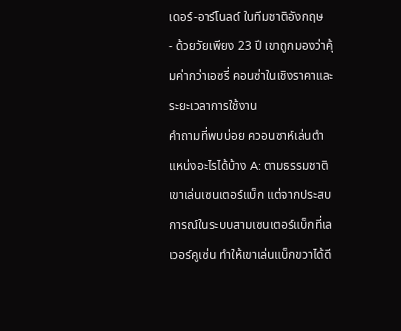เดอร์-อาร์โนลด์ ในทีมชาติอังกฤษ
- ด้วยวัยเพียง 23 ปี เขาถูกมองว่าคุ้มค่ากว่าเอซรี่ คอนซ่าในเชิงราคาและระยะเวลาการใช้งาน
คำถามที่พบบ่อย ควอนซาห์เล่นตำแหน่งอะไรได้บ้าง A: ตามธรรมชาติเขาเล่นเซนเตอร์แบ็ก แต่จากประสบการณ์ในระบบสามเซนเตอร์แบ็กที่เลเวอร์คูเซ่น ทำให้เขาเล่นแบ็กขวาได้ดี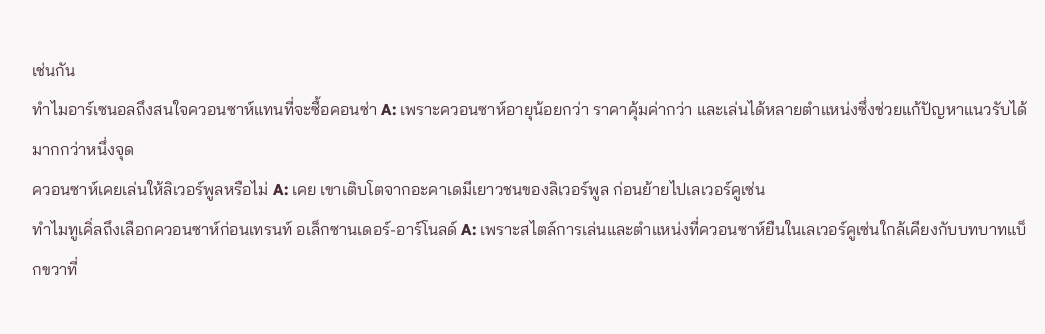เช่นกัน
ทำไมอาร์เซนอลถึงสนใจควอนซาห์แทนที่จะซื้อคอนซ่า A: เพราะควอนซาห์อายุน้อยกว่า ราคาคุ้มค่ากว่า และเล่นได้หลายตำแหน่งซึ่งช่วยแก้ปัญหาแนวรับได้มากกว่าหนึ่งจุด
ควอนซาห์เคยเล่นให้ลิเวอร์พูลหรือไม่ A: เคย เขาเติบโตจากอะคาเดมีเยาวชนของลิเวอร์พูล ก่อนย้ายไปเลเวอร์คูเซ่น
ทำไมทูเคิ่ลถึงเลือกควอนซาห์ก่อนเทรนท์ อเล็กซานเดอร์-อาร์โนลด์ A: เพราะสไตล์การเล่นและตำแหน่งที่ควอนซาห์ยืนในเลเวอร์คูเซ่นใกล้เคียงกับบทบาทแบ็กขวาที่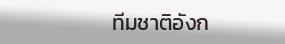ทีมชาติอังก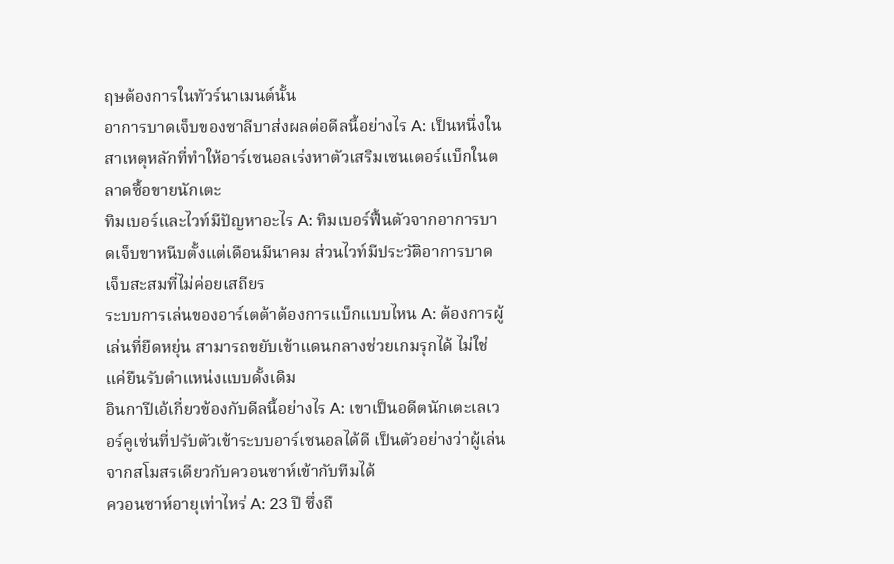ฤษต้องการในทัวร์นาเมนต์นั้น
อาการบาดเจ็บของซาลีบาส่งผลต่อดีลนี้อย่างไร A: เป็นหนึ่งในสาเหตุหลักที่ทำให้อาร์เซนอลเร่งหาตัวเสริมเซนเตอร์แบ็กในตลาดซื้อขายนักเตะ
ทิมเบอร์และไวท์มีปัญหาอะไร A: ทิมเบอร์ฟื้นตัวจากอาการบาดเจ็บขาหนีบตั้งแต่เดือนมีนาคม ส่วนไวท์มีประวัติอาการบาดเจ็บสะสมที่ไม่ค่อยเสถียร
ระบบการเล่นของอาร์เตต้าต้องการแบ็กแบบไหน A: ต้องการผู้เล่นที่ยืดหยุ่น สามารถขยับเข้าแดนกลางช่วยเกมรุกได้ ไม่ใช่แค่ยืนรับตำแหน่งแบบดั้งเดิม
อินกาปีเอ้เกี่ยวข้องกับดีลนี้อย่างไร A: เขาเป็นอดีตนักเตะเลเวอร์คูเซ่นที่ปรับตัวเข้าระบบอาร์เซนอลได้ดี เป็นตัวอย่างว่าผู้เล่นจากสโมสรเดียวกับควอนซาห์เข้ากับทีมได้
ควอนซาห์อายุเท่าไหร่ A: 23 ปี ซึ่งถื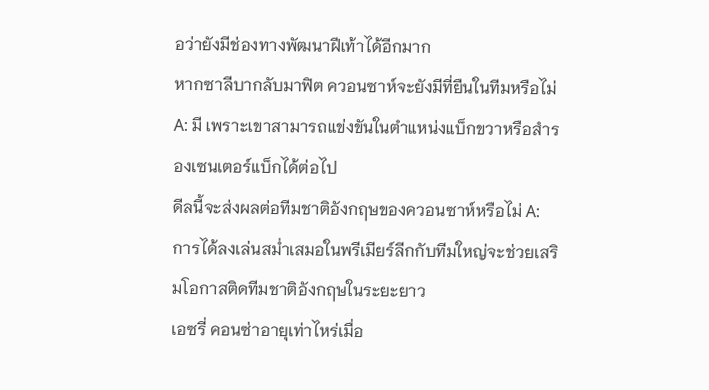อว่ายังมีช่องทางพัฒนาฝีเท้าได้อีกมาก
หากซาลีบากลับมาฟิต ควอนซาห์จะยังมีที่ยืนในทีมหรือไม่ A: มี เพราะเขาสามารถแข่งขันในตำแหน่งแบ็กขวาหรือสำรองเซนเตอร์แบ็กได้ต่อไป
ดีลนี้จะส่งผลต่อทีมชาติอังกฤษของควอนซาห์หรือไม่ A: การได้ลงเล่นสม่ำเสมอในพรีเมียร์ลีกกับทีมใหญ่จะช่วยเสริมโอกาสติดทีมชาติอังกฤษในระยะยาว
เอซรี่ คอนซ่าอายุเท่าไหร่เมื่อ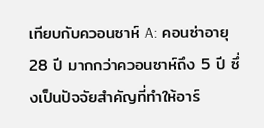เทียบกับควอนซาห์ A: คอนซ่าอายุ 28 ปี มากกว่าควอนซาห์ถึง 5 ปี ซึ่งเป็นปัจจัยสำคัญที่ทำให้อาร์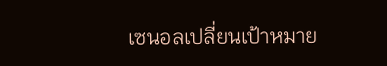เซนอลเปลี่ยนเป้าหมาย